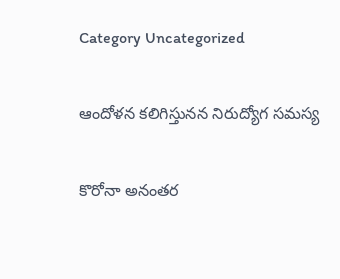Category Uncategorized

ఆం‌దోళన కలిగిస్తునన నిరుద్యోగ సమస్య

కొరోనా అనంతర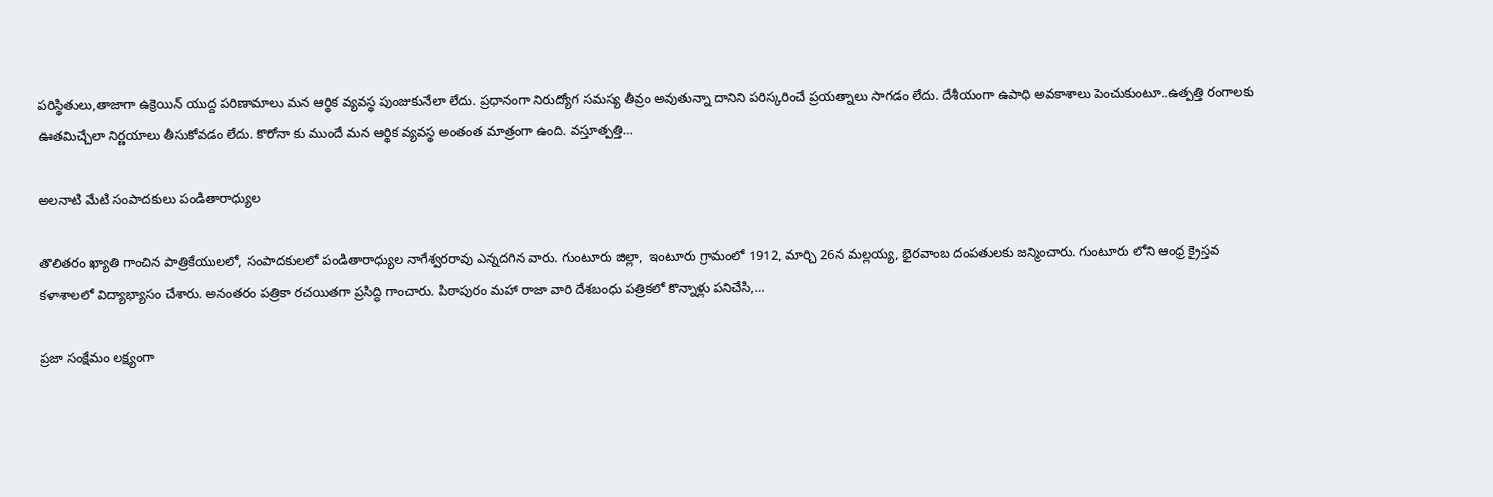పరిస్థితులు,తాజాగా ఉక్రెయిన్‌ ‌యుద్ద పరిణామాలు మన ఆర్థిక వ్యవస్థ పుంజుకునేలా లేదు. ప్రధానంగా నిరుద్యోగ సమస్య తీవ్రం అవుతున్నా దానిని పరిస్కరించే ప్రయత్నాలు సాగడం లేదు. దేశీయంగా ఉపాధి అవకాశాలు పెంచుకుంటూ..ఉత్పత్తి రంగాలకు ఊతమిచ్చేలా నిర్ణయాలు తీసుకోవడం లేదు. కొరోనా కు ముందే మన ఆర్థిక వ్యవస్థ అంతంత మాత్రంగా ఉంది. వస్తూత్పత్తి…

అలనాటి మేటి సంపాదకులు పండితారాధ్యుల

తొలితరం ఖ్యాతి గాంచిన పాత్రికేయులలో, సంపాదకులలో పండితారాధ్యుల నాగేశ్వరరావు ఎన్నదగిన వారు. గుంటూరు జిల్లా,  ఇంటూరు గ్రామంలో 1912, మార్చి 26న మల్లయ్య, భైరవాంబ దంపతులకు జన్మించారు. గుంటూరు లోని ఆంధ్ర క్రైస్తవ కళాశాలలో విద్యాభ్యాసం చేశారు. అనంతరం పత్రికా రచయితగా ప్రసిద్ధి గాంచారు. పిఠాపురం మహా రాజా వారి దేశబంధు పత్రికలో కొన్నాళ్లు పనిచేసి,…

ప్రజా సంక్షేమం లక్ష్యంగా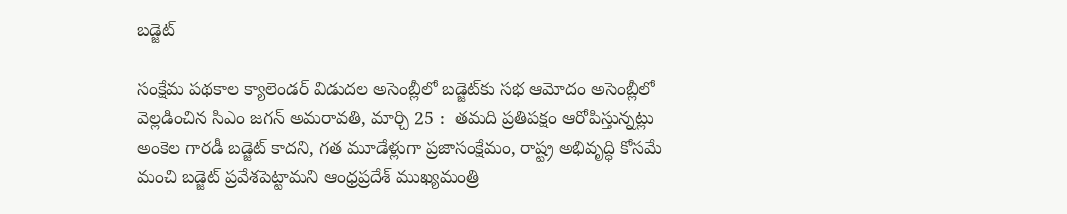బడ్జెట్‌

సంక్షేమ పథకాల క్యాలెండర్‌ ‌విడుదల అసెంబ్లీలో బడ్జెట్‌కు సభ ఆమోదం అసెంబ్లీలో వెల్లడించిన సిఎం జగన్‌ అమరావతి, మార్చి 25 :  తమది ప్రతిపక్షం ఆరోపిస్తున్నట్లు అంకెల గారడీ బడ్జెట్‌ ‌కాదని, గత మూడేళ్లుగా ప్రజాసంక్షేమం, రాష్ట్ర అభివృద్ధి కోసమే మంచి బడ్జెట్‌ ‌ప్రవేశపెట్టామని ఆంధ్రప్రదేశ్‌ ‌ముఖ్యమంత్రి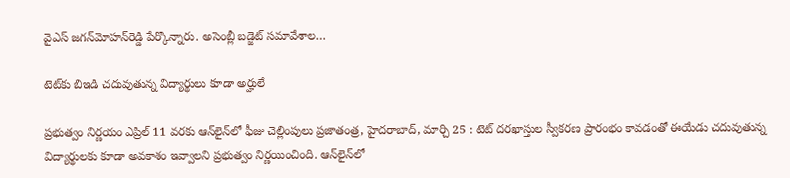వైఎస్‌ ‌జగన్‌మోహన్‌రెడ్డి పేర్కొన్నారు. అసెంబ్లీ బడ్జెట్‌ ‌సమావేశాల…

టెట్‌కు బిఇడి చదువుతున్న విద్యార్థులు కూడా అర్హులే

ప్రభుత్వం నిర్ణయం ఎప్రిల్‌ 11 వరకు ఆన్‌లైన్‌లో ఫీజు చెల్లింపులు ప్రజాతంత్ర, హైదరాబాద్‌, మార్చి 25 : టెట్‌ ‌దరఖాస్తుల స్వీకరణ ప్రారంభం కావడంతో ఈయేడు చదువుతున్న విద్యార్థులకు కూడా అవకాశం ఇవ్వాలని ప్రభుత్వం నిర్ణయించింది. ఆన్‌లైన్‌లో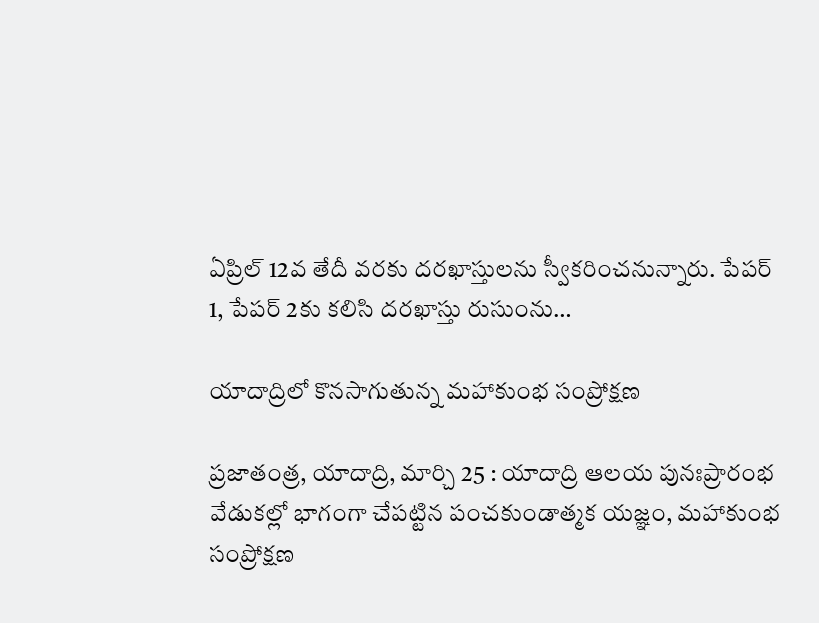ఏప్రిల్‌ 12వ తేదీ వరకు దరఖాస్తులను స్వీకరించనున్నారు. పేపర్‌ 1, పేపర్‌ 2కు కలిసి దరఖాస్తు రుసుంను…

యాదాద్రిలో కొనసాగుతున్న మహాకుంభ సంప్రోక్షణ

ప్రజాతంత్ర, యాదాద్రి, మార్చి 25 : యాదాద్రి ఆలయ పునఃప్రారంభ వేడుకల్లో భాగంగా చేపట్టిన పంచకుండాత్మక యజ్ఞం, మహాకుంభ సంప్రోక్షణ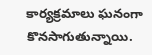కార్యక్రమాలు ఘనంగా కొనసాగుతున్నాయి.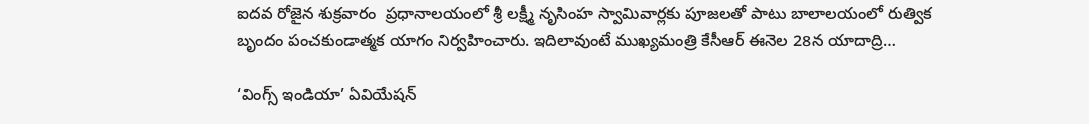ఐదవ రోజైన శుక్రవారం  ప్రధానాలయంలో శ్రీ లక్ష్మీ నృసింహ స్వామివార్లకు పూజలతో పాటు బాలాలయంలో రుత్విక బృందం పంచకుండాత్మక యాగం నిర్వహించారు. ఇదిలావుంటే ముఖ్యమంత్రి కేసీఆర్‌ ఈనెల 28న యాదాద్రి…

‘వింగ్స్ ఇం‌డియా’ ఏవియేషన్‌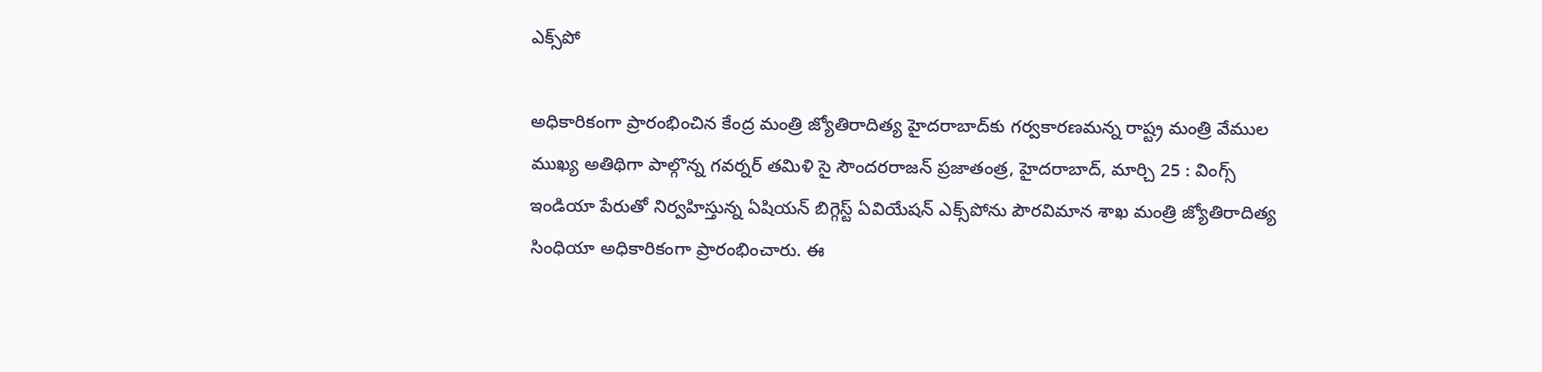ఎక్స్‌పో

అధికారికంగా ప్రారంభించిన కేంద్ర మంత్రి జ్యోతిరాదిత్య హైదరాబాద్‌కు గర్వకారణమన్న రాష్ట్ర మంత్రి వేముల ముఖ్య అతిథిగా పాల్గొన్న గవర్నర్‌ ‌తమిళి సై సౌందరరాజన్‌ ‌ప్రజాతంత్ర, హైదరాబాద్‌, మార్చి 25 : వింగ్స్ ఇం‌డియా పేరుతో నిర్వహిస్తున్న ఏషియన్‌ ‌బిగ్గెస్ట్ ఏవియేషన్‌ ఎక్స్‌పోను పౌరవిమాన శాఖ మంత్రి జ్యోతిరాదిత్య సింధియా అధికారికంగా ప్రారంభించారు. ఈ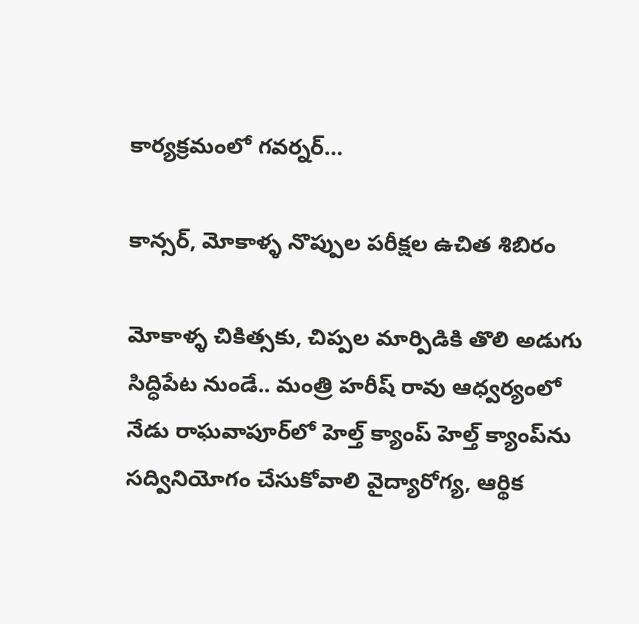కార్యక్రమంలో గవర్నర్‌…

కాన్సర్‌, మోకాళ్ళ నొప్పుల పరీక్షల ఉచిత శిబిరం

మోకాళ్ళ చికిత్సకు, చిప్పల మార్పిడికి తొలి అడుగు సిద్ధిపేట నుండే.. మంత్రి హరీష్‌ ‌రావు ఆధ్వర్యంలో నేడు రాఘవాపూర్‌లో హెల్త్ ‌క్యాంప్‌ ‌హెల్త్ ‌క్యాంప్‌ను సద్వినియోగం చేసుకోవాలి వైద్యారోగ్య, ఆర్థిక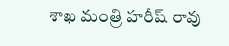శాఖ మంత్రి హరీష్‌ ‌రావు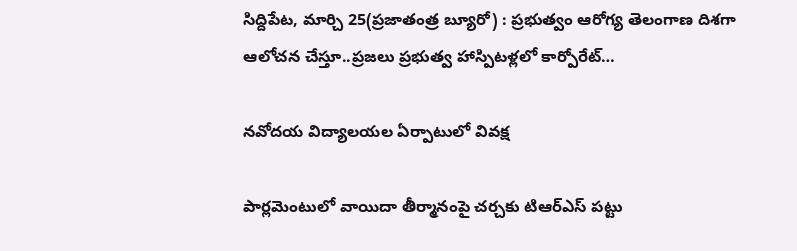సిద్దిపేట, మార్చి 25(ప్రజాతంత్ర బ్యూరో) : ప్రభుత్వం ఆరోగ్య తెలంగాణ దిశగా ఆలోచన చేస్తూ..ప్రజలు ప్రభుత్వ హాస్పిటళ్లలో కార్పోరేట్‌…

నవోదయ విద్యాలయల ఏర్పాటులో వివక్ష

పార్లమెంటులో వాయిదా తీర్మానంపై చర్చకు టిఆర్‌ఎస్‌ ‌పట్టు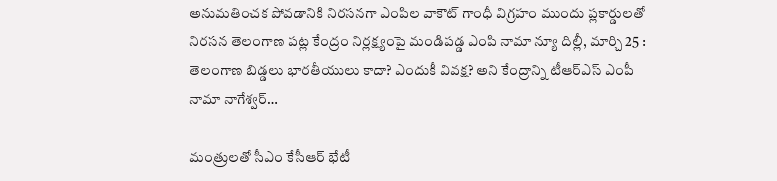అనుమతించక పోవడానికి నిరసనగా ఎంపిల వాకౌట్‌ ‌గాంధీ విగ్రహం ముందు ప్లకార్డులతో నిరసన తెలంగాణ పట్ల కేంద్రం నిర్లక్ష్యంపై మండిపడ్డ ఎంపి నామా న్యూ దిల్లీ, మార్చి 25 : తెలంగాణ బిడ్డలు భారతీయులు కాదా? ఎందుకీ వివక్ష? అని కేంద్రాన్ని టీఆర్‌ఎస్‌ ఎం‌పీ నామా నాగేశ్వర్‌…

మంత్రులతో సీఎం కేసీఆర్‌ ‌భేటీ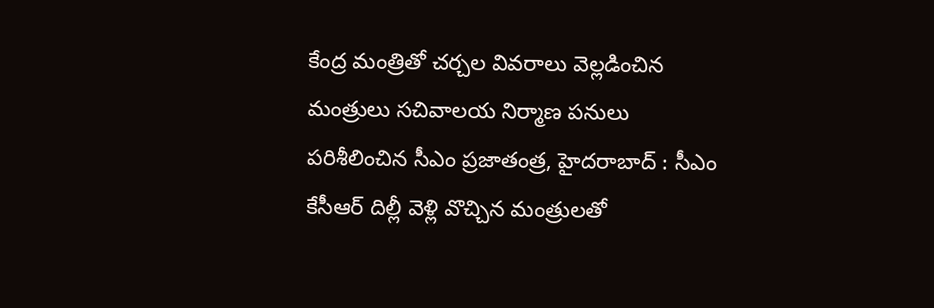కేంద్ర మంత్రితో చర్చల వివరాలు వెల్లడించిన మంత్రులు సచివాలయ నిర్మాణ పనులు పరిశీలించిన సీఎం ప్రజాతంత్ర, హైదరాబాద్‌ : సీఎం కేసీఆర్‌ ‌దిల్లీ వెళ్లి వొచ్చిన మంత్రులతో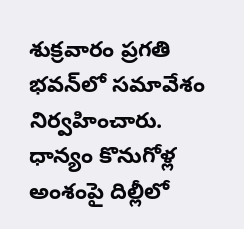శుక్రవారం ప్రగతి భవన్‌లో సమావేశం నిర్వహించారు. ధాన్యం కొనుగోళ్ల అంశంపై దిల్లీలో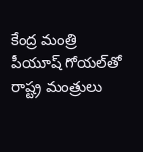కేంద్ర మంత్రి పీయూష్‌ ‌గోయల్‌తో రాష్ట్ర మంత్రులు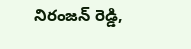నిరంజన్‌ ‌రెడ్డి,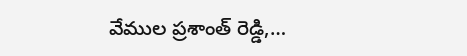వేముల ప్రశాంత్‌ ‌రెడ్డి,…